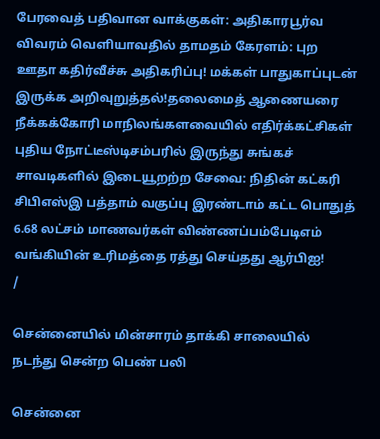பேரவைத் பதிவான வாக்குகள்: அதிகாரபூர்வ விவரம் வெளியாவதில் தாமதம் கேரளம்: புற ஊதா கதிர்வீச்சு அதிகரிப்பு! மக்கள் பாதுகாப்புடன் இருக்க அறிவுறுத்தல்!தலைமைத் ஆணையரை நீக்கக்கோரி மாநிலங்களவையில் எதிர்க்கட்சிகள் புதிய நோட்டீஸ்டிசம்பரில் இருந்து சுங்கச் சாவடிகளில் இடையூறற்ற சேவை: நிதின் கட்கரி சிபிஎஸ்இ பத்தாம் வகுப்பு இரண்டாம் கட்ட பொதுத் 6.68 லட்சம் மாணவர்கள் விண்ணப்பம்பேடிஎம் வங்கியின் உரிமத்தை ரத்து செய்தது ஆர்பிஐ!
/

சென்னையில் மின்சாரம் தாக்கி சாலையில் நடந்து சென்ற பெண் பலி

சென்னை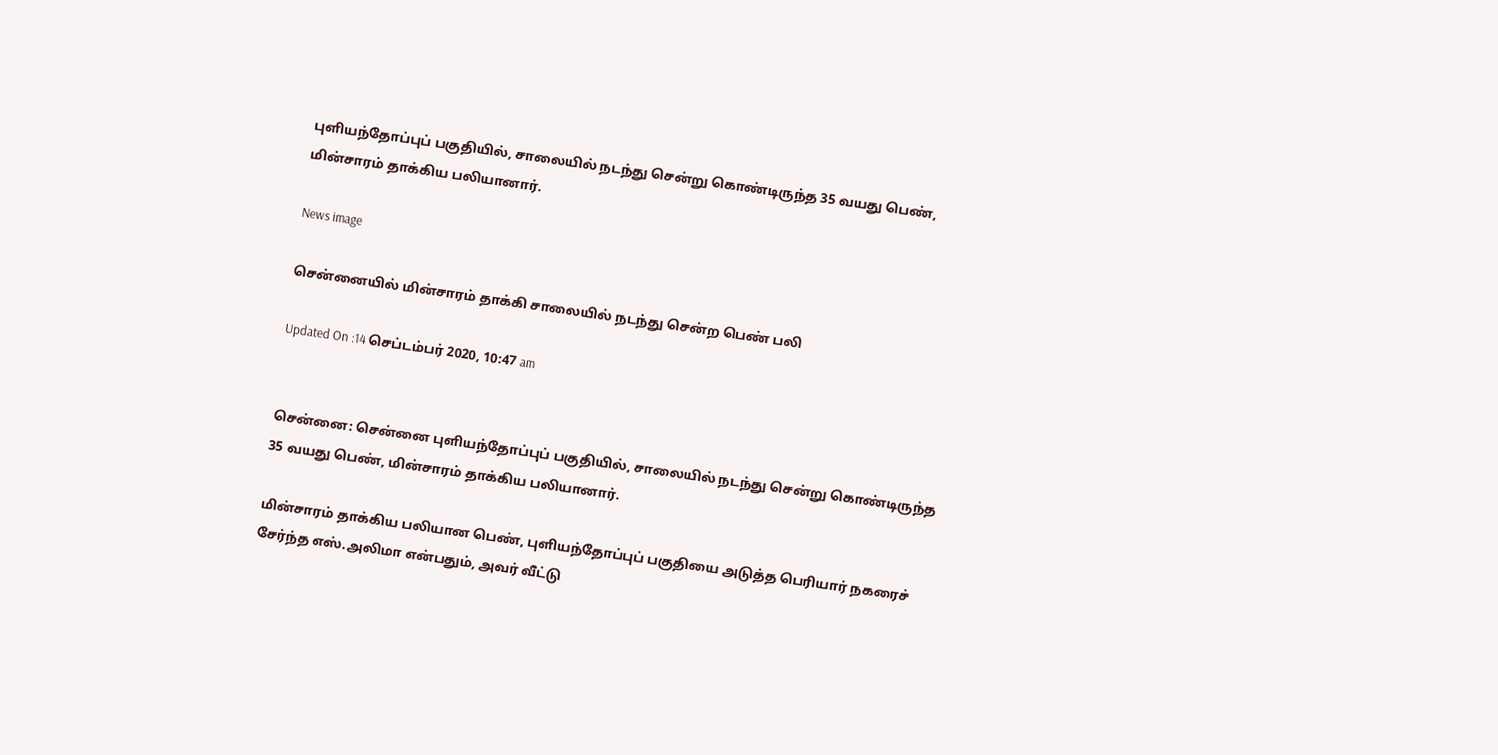புளியந்தோப்புப் பகுதியில், சாலையில் நடந்து சென்று கொண்டிருந்த 35 வயது பெண், மின்சாரம் தாக்கிய பலியானார்.

News image

சென்னையில் மின்சாரம் தாக்கி சாலையில் நடந்து சென்ற பெண் பலி

Updated On :14 செப்டம்பர் 2020, 10:47 am


சென்னை: சென்னை புளியந்தோப்புப் பகுதியில், சாலையில் நடந்து சென்று கொண்டிருந்த 35 வயது பெண், மின்சாரம் தாக்கிய பலியானார்.

மின்சாரம் தாக்கிய பலியான பெண், புளியந்தோப்புப் பகுதியை அடுத்த பெரியார் நகரைச் சேர்ந்த எஸ்.அலிமா என்பதும், அவர் வீட்டு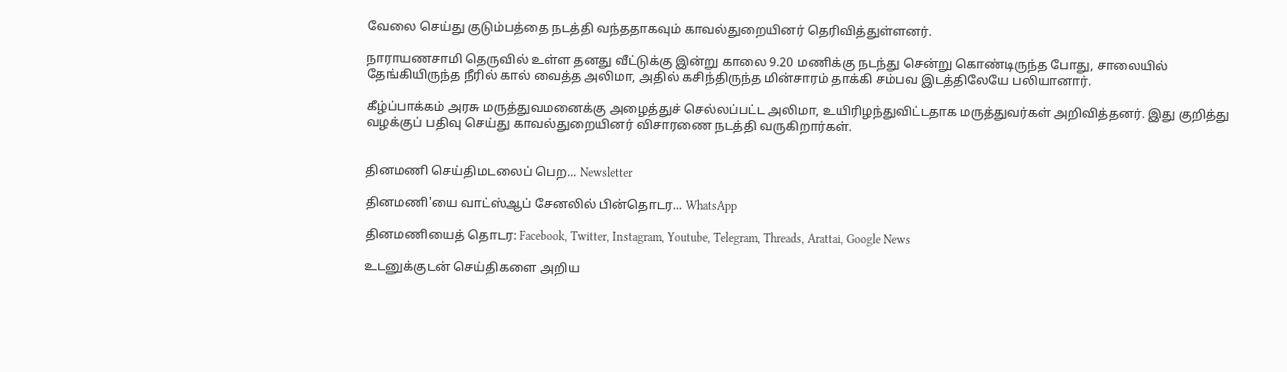வேலை செய்து குடும்பத்தை நடத்தி வந்ததாகவும் காவல்துறையினர் தெரிவித்துள்ளனர்.

நாராயணசாமி தெருவில் உள்ள தனது வீட்டுக்கு இன்று காலை 9.20 மணிக்கு நடந்து சென்று கொண்டிருந்த போது, சாலையில் தேங்கியிருந்த நீரில் கால் வைத்த அலிமா, அதில் கசிந்திருந்த மின்சாரம் தாக்கி சம்பவ இடத்திலேயே பலியானார்.

கீழ்ப்பாக்கம் அரசு மருத்துவமனைக்கு அழைத்துச் செல்லப்பட்ட அலிமா, உயிரிழந்துவிட்டதாக மருத்துவர்கள் அறிவித்தனர். இது குறித்து வழக்குப் பதிவு செய்து காவல்துறையினர் விசாரணை நடத்தி வருகிறார்கள்.


தினமணி செய்திமடலைப் பெற... Newsletter

தினமணி'யை வாட்ஸ்ஆப் சேனலில் பின்தொடர... WhatsApp

தினமணியைத் தொடர: Facebook, Twitter, Instagram, Youtube, Telegram, Threads, Arattai, Google News

உடனுக்குடன் செய்திகளை அறிய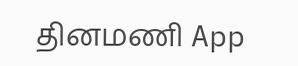தினமணி App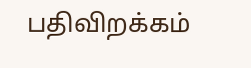பதிவிறக்கம்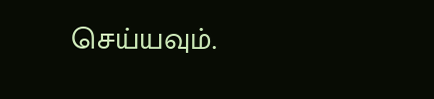செய்யவும்.